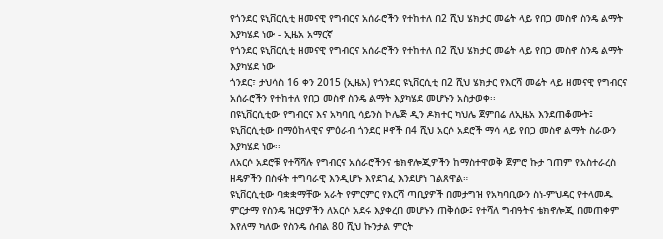የጎንደር ዩኒቨርሲቲ ዘመናዊ የግብርና አሰራሮችን የተከተለ በ2 ሺህ ሄክታር መሬት ላይ የበጋ መስኖ ስንዴ ልማት እያካሄደ ነው - ኢዜአ አማርኛ
የጎንደር ዩኒቨርሲቲ ዘመናዊ የግብርና አሰራሮችን የተከተለ በ2 ሺህ ሄክታር መሬት ላይ የበጋ መስኖ ስንዴ ልማት እያካሄደ ነው
ጎንደር፣ ታህሳስ 16 ቀን 2015 (ኢዜአ) የጎንደር ዩኒቨርሲቲ በ2 ሺህ ሄክታር የእርሻ መሬት ላይ ዘመናዊ የግብርና አሰራሮችን የተከተለ የበጋ መስኖ ስንዴ ልማት እያካሄደ መሆኑን አስታወቀ፡፡
በዩኒቨርሲቲው የግብርና እና አካባቢ ሳይንስ ኮሌጅ ዲን ዶክተር ካህሌ ጀምበሬ ለኢዜአ እንደጠቆሙት፤ ዩኒቨርሲቲው በማዕከላዊና ምዕራብ ጎንደር ዞኖች በ4 ሺህ አርሶ አደሮች ማሳ ላይ የበጋ መስኖ ልማት ስራውን እያካሄደ ነው፡፡
ለአርሶ አደሮቹ የተሻሻሉ የግብርና አሰራሮችንና ቴክኖሎጂዎችን ከማስተዋወቅ ጀምሮ ኩታ ገጠም የአስተራረስ ዘዴዎችን በስፋት ተግባራዊ እንዲሆኑ እየደገፈ እንደሆነ ገልጸዋል።
ዩኒቨርሲቲው ባቋቋማቸው አራት የምርምር የእርሻ ጣቢያዎች በመታግዝ የአካባቢውን ስነ-ምህዳር የተላመዱ ምርታማ የስንዴ ዝርያዎችን ለአርሶ አደሩ እያቀረበ መሆኑን ጠቅሰው፤ የተሻለ ግብዓትና ቴክኖሎጂ በመጠቀም እየለማ ካለው የስንዴ ሰብል 80 ሺህ ኩንታል ምርት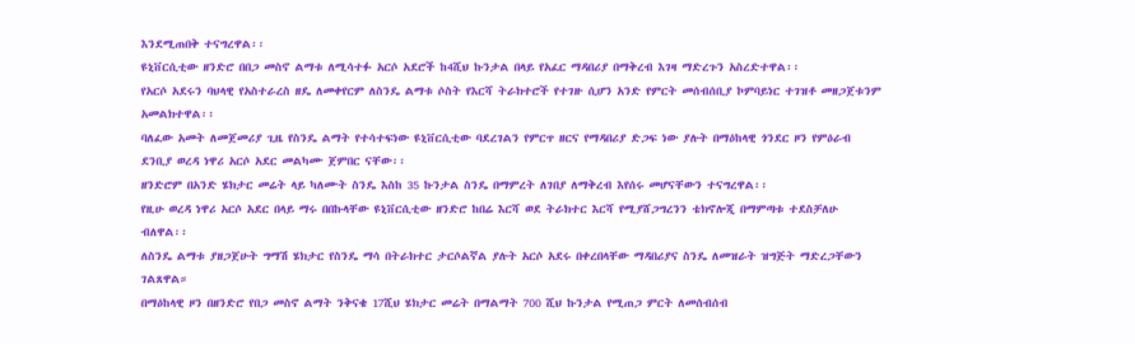እንደሚጠበቅ ተናግረዋል፡፡
ዩኒቨርሲቲው ዘንድሮ በበጋ መስኖ ልማቱ ለሚሳተፉ አርሶ አደሮች ከ4ሺህ ኩንታል በላይ የአፈር ማዳበሪያ በማቅረብ እገዛ ማድረጉን አስረድተዋል፡፡
የአርሶ አደሩን ባህላዊ የአስተራረስ ዘዴ ለመቀየርም ለስንዴ ልማቱ ሶስት የእርሻ ትራክተሮች የተገዙ ሲሆን አንድ የምርት መሰብሰቢያ ኮምባይነር ተገዝቶ መዘጋጀቱንም አመልክተዋል፡፡
ባለፈው አመት ለመጀመሪያ ጊዜ የስንዴ ልማት የተሳተፍነው ዩኒቨርሲቲው ባደረገልን የምርጥ ዘርና የማዳበሪያ ድጋፍ ነው ያሉት በማዕከላዊ ጎንደር ዞን የምዕራብ ደንቢያ ወረዳ ነዋሪ አርሶ አደር መልካሙ ጀምበር ናቸው፡፡
ዘንድሮም በአንድ ሄክታር መሬት ላይ ካለሙት ስንዴ እስከ 35 ኩንታል ስንዴ በማምረት ለገበያ ለማቅረብ እየሰሩ መሆናቸውን ተናግረዋል፡፡
የዚሁ ወረዳ ነዋሪ አርሶ አደር በላይ ማሩ በበኩላቸው ዩኒቨርሲቲው ዘንድሮ ከበሬ እርሻ ወደ ትራክተር እርሻ የሚያሸጋግረንን ቴክኖሎጂ በማምጣቱ ተደስቻለሁ ብለዋል፡፡
ለስንዴ ልማቱ ያዘጋጀሁት ግማሽ ሄክታር የስንዴ ማሳ በትራክተር ታርሶልኛል ያሉት አርሶ አደሩ በቀረበላቸው ማዳበሪያና ስንዴ ለመዝራት ዝግጅት ማድረጋቸውን ገልጸዋል።
በማዕከላዊ ዞን በዘንድሮ የበጋ መስኖ ልማት ንቅናቄ 17ሺህ ሄክታር መሬት በማልማት 700 ሺህ ኩንታል የሚጠጋ ምርት ለመሰብሰብ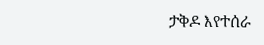ታቅዶ እየተሰራ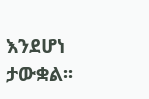እንደሆነ ታውቋል፡፡